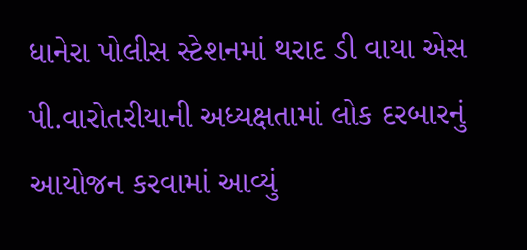ધાનેરા પોલીસ સ્ટેશનમાં થરાદ ડી વાયા એસ પી.વારોતરીયાની અધ્યક્ષતામાં લોક દરબારનું આયોજન કરવામાં આવ્યું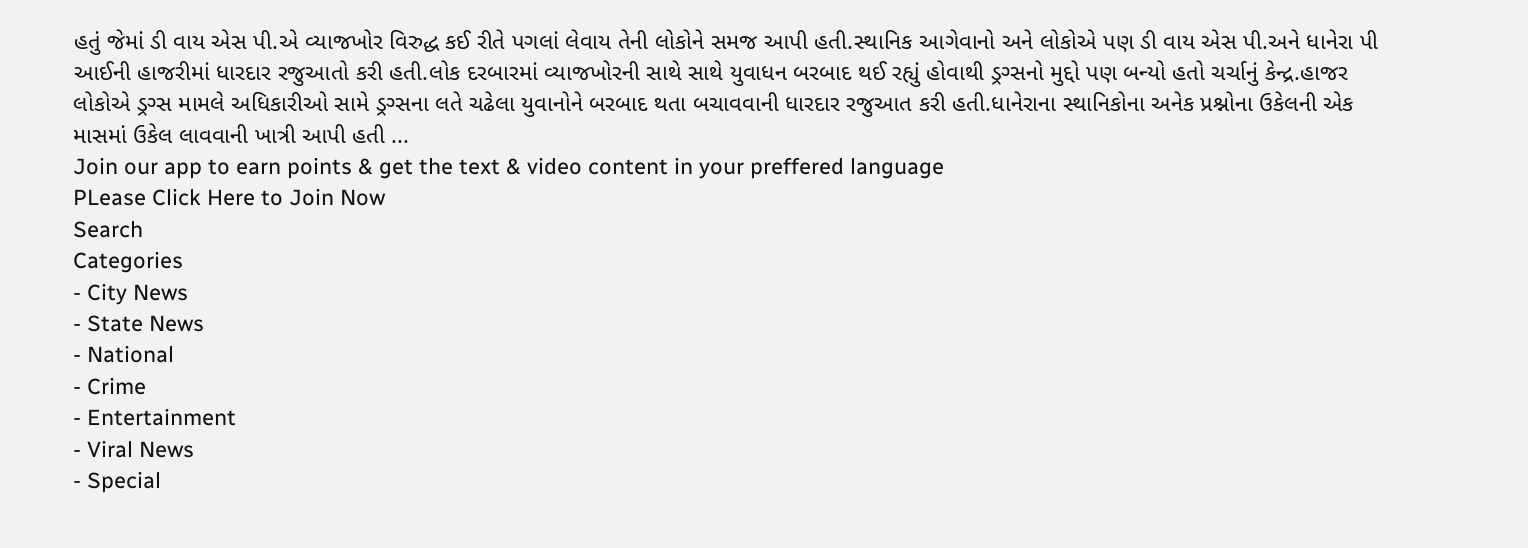હતું જેમાં ડી વાય એસ પી.એ વ્યાજખોર વિરુદ્ધ કઈ રીતે પગલાં લેવાય તેની લોકોને સમજ આપી હતી.સ્થાનિક આગેવાનો અને લોકોએ પણ ડી વાય એસ પી.અને ધાનેરા પી આઈની હાજરીમાં ધારદાર રજુઆતો કરી હતી.લોક દરબારમાં વ્યાજખોરની સાથે સાથે યુવાધન બરબાદ થઈ રહ્યું હોવાથી ડ્રગ્સનો મુદ્દો પણ બન્યો હતો ચર્ચાનું કેન્દ્ર.હાજર લોકોએ ડ્રગ્સ મામલે અધિકારીઓ સામે ડ્રગ્સના લતે ચઢેલા યુવાનોને બરબાદ થતા બચાવવાની ધારદાર રજુઆત કરી હતી.ધાનેરાના સ્થાનિકોના અનેક પ્રશ્નોના ઉકેલની એક માસમાં ઉકેલ લાવવાની ખાત્રી આપી હતી ...
Join our app to earn points & get the text & video content in your preffered language
PLease Click Here to Join Now
Search
Categories
- City News
- State News
- National
- Crime
- Entertainment
- Viral News
- Special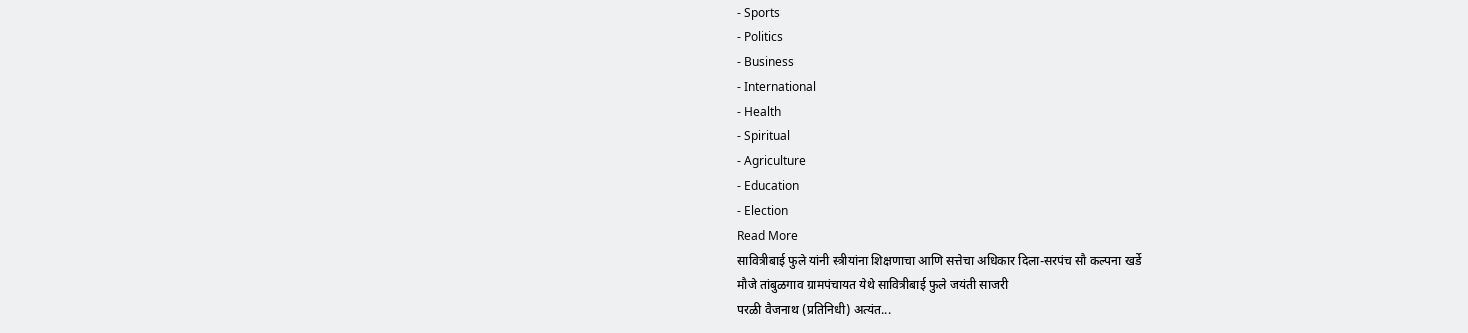- Sports
- Politics
- Business
- International
- Health
- Spiritual
- Agriculture
- Education
- Election
Read More
सावित्रीबाई फुले यांनी स्त्रीयांना शिक्षणाचा आणि सत्तेचा अधिकार दिला-सरपंच सौ कल्पना खर्डे
मौजे तांबुळगाव ग्रामपंचायत येथे सावित्रीबाई फुले जयंती साजरी
परळी वैजनाथ (प्रतिनिधी) अत्यंत...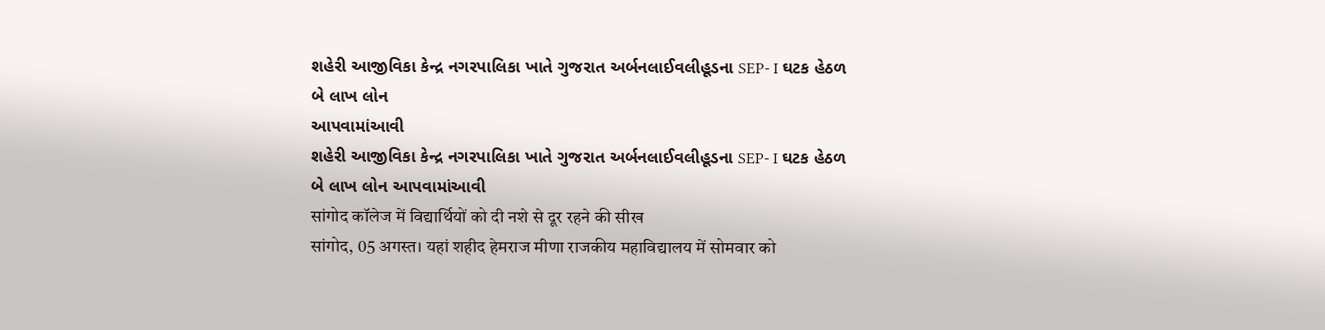શહેરી આજીવિકા કેન્દ્ર નગરપાલિકા ખાતે ગુજરાત અર્બનલાઈવલીહૂડના SEP- I ઘટક હેઠળ બે લાખ લોન
આપવામાંઆવી
શહેરી આજીવિકા કેન્દ્ર નગરપાલિકા ખાતે ગુજરાત અર્બનલાઈવલીહૂડના SEP- I ઘટક હેઠળ બે લાખ લોન આપવામાંઆવી
सांगोद कॉलेज में विद्यार्थियों को दी नशे से दूर रहने की सीख
सांगोद, 05 अगस्त। यहां शहीद हेमराज मीणा राजकीय महाविद्यालय में सोमवार को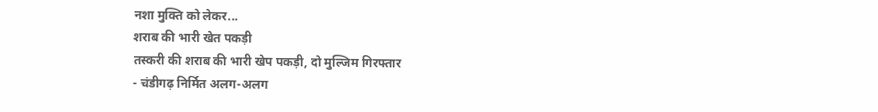नशा मुक्ति को लेकर...
शराब की भारी खेत पकड़ी
तस्करी की शराब की भारी खेप पकड़ी, दो मुल्जिम गिरफ्तार
- चंडीगढ़ निर्मित अलग-अलग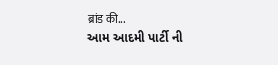ब्रांड की...
આમ આદમી પાર્ટી ની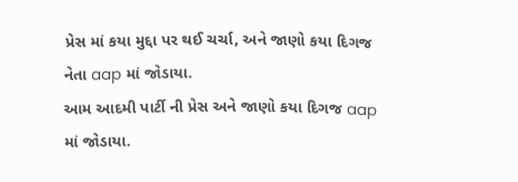પ્રેસ માં કયા મુદ્દા પર થઈ ચર્ચા, અને જાણો કયા દિગજ નેતા aap માં જોડાયા.
આમ આદમી પાર્ટી ની પ્રેસ અને જાણો કયા દિગજ aap માં જોડાયા.